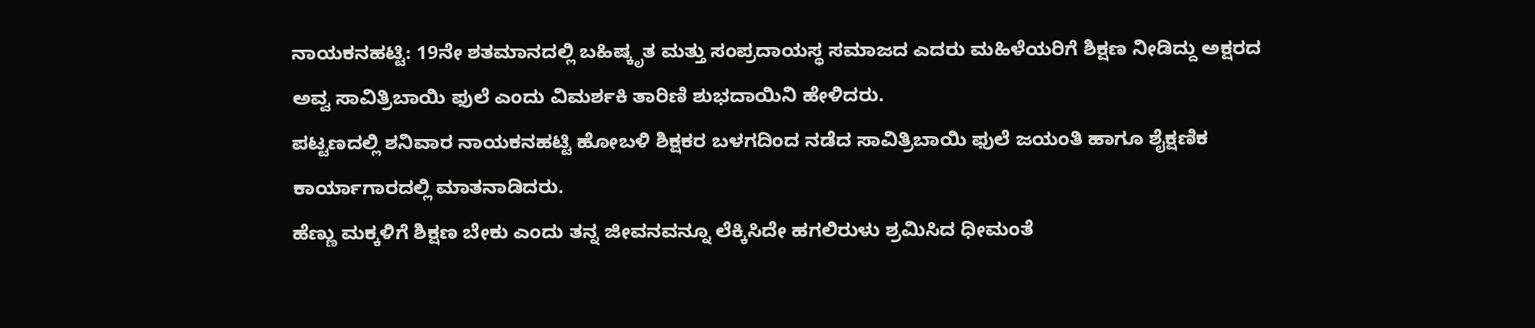ನಾಯಕನಹಟ್ಟಿ: 19ನೇ ಶತಮಾನದಲ್ಲಿ ಬಹಿಷ್ಕೃತ ಮತ್ತು ಸಂಪ್ರದಾಯಸ್ಥ ಸಮಾಜದ ಎದರು ಮಹಿಳೆಯರಿಗೆ ಶಿಕ್ಷಣ ನೀಡಿದ್ದು ಅಕ್ಷರದ ಅವ್ವ ಸಾವಿತ್ರಿಬಾಯಿ ಫುಲೆ ಎಂದು ವಿಮರ್ಶಕಿ ತಾರಿಣಿ ಶುಭದಾಯಿನಿ ಹೇಳಿದರು.
ಪಟ್ಟಣದಲ್ಲಿ ಶನಿವಾರ ನಾಯಕನಹಟ್ಟಿ ಹೋಬಳಿ ಶಿಕ್ಷಕರ ಬಳಗದಿಂದ ನಡೆದ ಸಾವಿತ್ರಿಬಾಯಿ ಫುಲೆ ಜಯಂತಿ ಹಾಗೂ ಶೈಕ್ಷಣಿಕ ಕಾರ್ಯಾಗಾರದಲ್ಲಿ ಮಾತನಾಡಿದರು.
ಹೆಣ್ಣು ಮಕ್ಕಳಿಗೆ ಶಿಕ್ಷಣ ಬೇಕು ಎಂದು ತನ್ನ ಜೀವನವನ್ನೂ ಲೆಕ್ಕಿಸಿದೇ ಹಗಲಿರುಳು ಶ್ರಮಿಸಿದ ಧೀಮಂತೆ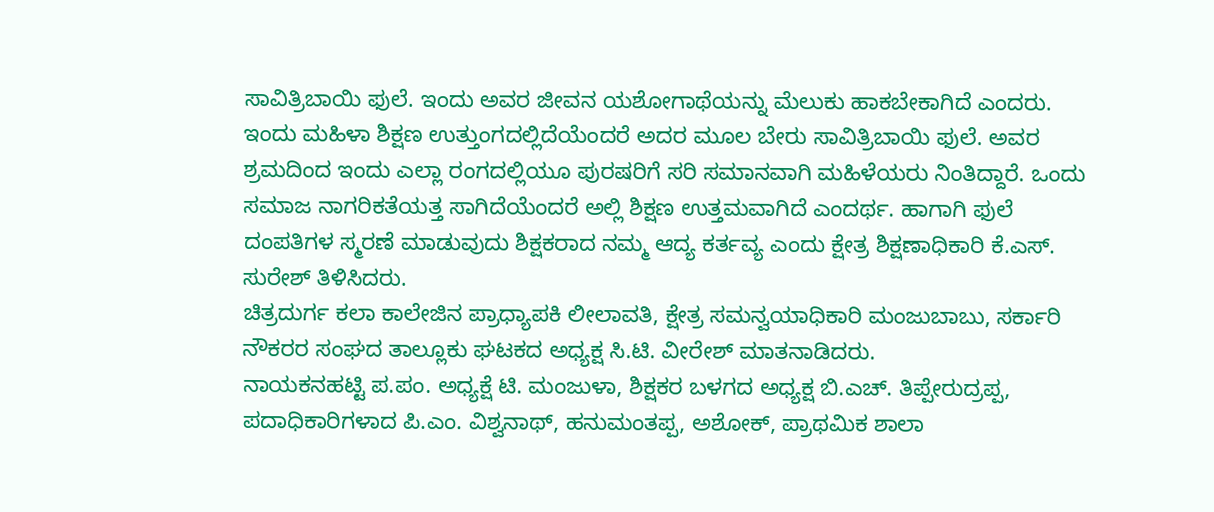ಸಾವಿತ್ರಿಬಾಯಿ ಫುಲೆ. ಇಂದು ಅವರ ಜೀವನ ಯಶೋಗಾಥೆಯನ್ನು ಮೆಲುಕು ಹಾಕಬೇಕಾಗಿದೆ ಎಂದರು.
ಇಂದು ಮಹಿಳಾ ಶಿಕ್ಷಣ ಉತ್ತುಂಗದಲ್ಲಿದೆಯೆಂದರೆ ಅದರ ಮೂಲ ಬೇರು ಸಾವಿತ್ರಿಬಾಯಿ ಫುಲೆ. ಅವರ ಶ್ರಮದಿಂದ ಇಂದು ಎಲ್ಲಾ ರಂಗದಲ್ಲಿಯೂ ಪುರಷರಿಗೆ ಸರಿ ಸಮಾನವಾಗಿ ಮಹಿಳೆಯರು ನಿಂತಿದ್ದಾರೆ. ಒಂದು ಸಮಾಜ ನಾಗರಿಕತೆಯತ್ತ ಸಾಗಿದೆಯೆಂದರೆ ಅಲ್ಲಿ ಶಿಕ್ಷಣ ಉತ್ತಮವಾಗಿದೆ ಎಂದರ್ಥ. ಹಾಗಾಗಿ ಫುಲೆ ದಂಪತಿಗಳ ಸ್ಮರಣೆ ಮಾಡುವುದು ಶಿಕ್ಷಕರಾದ ನಮ್ಮ ಆದ್ಯ ಕರ್ತವ್ಯ ಎಂದು ಕ್ಷೇತ್ರ ಶಿಕ್ಷಣಾಧಿಕಾರಿ ಕೆ.ಎಸ್. ಸುರೇಶ್ ತಿಳಿಸಿದರು.
ಚಿತ್ರದುರ್ಗ ಕಲಾ ಕಾಲೇಜಿನ ಪ್ರಾಧ್ಯಾಪಕಿ ಲೀಲಾವತಿ, ಕ್ಷೇತ್ರ ಸಮನ್ವಯಾಧಿಕಾರಿ ಮಂಜುಬಾಬು, ಸರ್ಕಾರಿ ನೌಕರರ ಸಂಘದ ತಾಲ್ಲೂಕು ಘಟಕದ ಅಧ್ಯಕ್ಷ ಸಿ.ಟಿ. ವೀರೇಶ್ ಮಾತನಾಡಿದರು.
ನಾಯಕನಹಟ್ಟಿ ಪ.ಪಂ. ಅಧ್ಯಕ್ಷೆ ಟಿ. ಮಂಜುಳಾ, ಶಿಕ್ಷಕರ ಬಳಗದ ಅಧ್ಯಕ್ಷ ಬಿ.ಎಚ್. ತಿಪ್ಪೇರುದ್ರಪ್ಪ, ಪದಾಧಿಕಾರಿಗಳಾದ ಪಿ.ಎಂ. ವಿಶ್ವನಾಥ್, ಹನುಮಂತಪ್ಪ, ಅಶೋಕ್, ಪ್ರಾಥಮಿಕ ಶಾಲಾ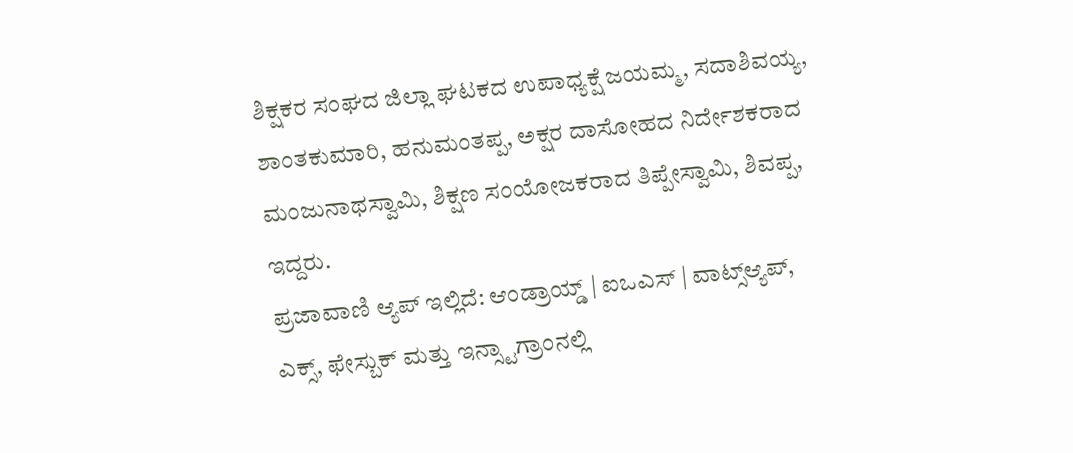ಶಿಕ್ಷಕರ ಸಂಘದ ಜಿಲ್ಲಾ ಘಟಕದ ಉಪಾಧ್ಯಕ್ಷೆ ಜಯಮ್ಮ, ಸದಾಶಿವಯ್ಯ, ಶಾಂತಕುಮಾರಿ, ಹನುಮಂತಪ್ಪ, ಅಕ್ಷರ ದಾಸೋಹದ ನಿರ್ದೇಶಕರಾದ ಮಂಜುನಾಥಸ್ವಾಮಿ, ಶಿಕ್ಷಣ ಸಂಯೋಜಕರಾದ ತಿಪ್ಪೇಸ್ವಾಮಿ, ಶಿವಪ್ಪ, ಇದ್ದರು.
ಪ್ರಜಾವಾಣಿ ಆ್ಯಪ್ ಇಲ್ಲಿದೆ: ಆಂಡ್ರಾಯ್ಡ್ | ಐಒಎಸ್ | ವಾಟ್ಸ್ಆ್ಯಪ್, ಎಕ್ಸ್, ಫೇಸ್ಬುಕ್ ಮತ್ತು ಇನ್ಸ್ಟಾಗ್ರಾಂನಲ್ಲಿ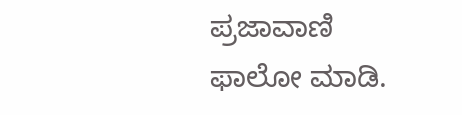ಪ್ರಜಾವಾಣಿ ಫಾಲೋ ಮಾಡಿ.